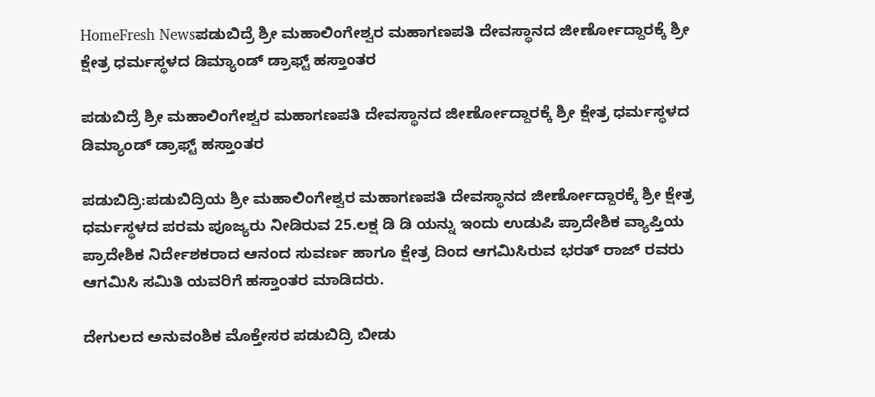HomeFresh Newsಪಡುಬಿದ್ರೆ ಶ್ರೀ ಮಹಾಲಿಂಗೇಶ್ವರ ಮಹಾಗಣಪತಿ ದೇವಸ್ಥಾನದ ಜೀರ್ಣೋದ್ದಾರಕ್ಕೆ ಶ್ರೀ ಕ್ಷೇತ್ರ ಧರ್ಮಸ್ಥಳದ ಡಿಮ್ಯಾಂಡ್ ಡ್ರಾಫ್ಟ್ ಹಸ್ತಾಂತರ

ಪಡುಬಿದ್ರೆ ಶ್ರೀ ಮಹಾಲಿಂಗೇಶ್ವರ ಮಹಾಗಣಪತಿ ದೇವಸ್ಥಾನದ ಜೀರ್ಣೋದ್ದಾರಕ್ಕೆ ಶ್ರೀ ಕ್ಷೇತ್ರ ಧರ್ಮಸ್ಥಳದ ಡಿಮ್ಯಾಂಡ್ ಡ್ರಾಫ್ಟ್ ಹಸ್ತಾಂತರ

ಪಡುಬಿದ್ರಿ:ಪಡುಬಿದ್ರಿಯ ಶ್ರೀ ಮಹಾಲಿಂಗೇಶ್ವರ ಮಹಾಗಣಪತಿ ದೇವಸ್ಥಾನದ ಜೀರ್ಣೋದ್ದಾರಕ್ಕೆ ಶ್ರೀ ಕ್ಷೇತ್ರ ಧರ್ಮಸ್ಥಳದ ಪರಮ ಪೂಜ್ಯರು ನೀಡಿರುವ 25.ಲಕ್ಷ ಡಿ ಡಿ ಯನ್ನು ಇಂದು ಉಡುಪಿ ಪ್ರಾದೇಶಿಕ ವ್ಯಾಪ್ತಿಯ ಪ್ರಾದೇಶಿಕ ನಿರ್ದೇಶಕರಾದ ಆನಂದ ಸುವರ್ಣ ಹಾಗೂ ಕ್ಷೇತ್ರ ದಿಂದ ಆಗಮಿಸಿರುವ ಭರತ್ ರಾಜ್ ರವರು ಆಗಮಿಸಿ ಸಮಿತಿ ಯವರಿಗೆ ಹಸ್ತಾಂತರ ಮಾಡಿದರು.

ದೇಗುಲದ ಅನುವಂಶಿಕ ಮೊಕ್ತೇಸರ ಪಡುಬಿದ್ರಿ ಬೀಡು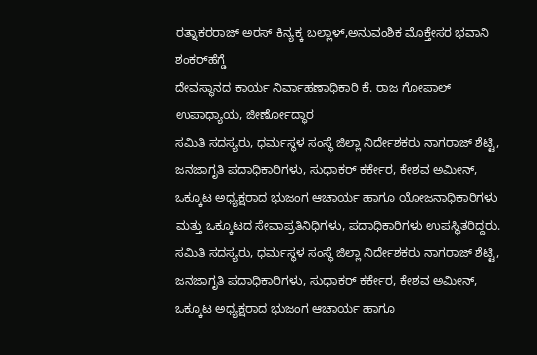ರತ್ನಾಕರರಾಜ್ ಅರಸ್ ಕಿನ್ಯಕ್ಕ ಬಲ್ಲಾಳ್,ಅನುವಂಶಿಕ ಮೊಕ್ತೇಸರ ಭವಾನಿ ಶಂಕರ್‌ಹೆಗ್ಡೆ
ದೇವಸ್ಥಾನದ ಕಾರ್ಯ ನಿರ್ವಾಹಣಾಧಿಕಾರಿ ಕೆ. ರಾಜ ಗೋಪಾಲ್ ಉಪಾಧ್ಯಾಯ, ಜೀರ್ಣೋದ್ಧಾರ
ಸಮಿತಿ ಸದಸ್ಯರು, ಧರ್ಮಸ್ಥಳ ಸಂಸ್ಥೆ ಜಿಲ್ಲಾ ನಿರ್ದೇಶಕರು ನಾಗರಾಜ್ ಶೆಟ್ಟಿ, ಜನಜಾಗೃತಿ ಪದಾಧಿಕಾರಿಗಳು, ಸುಧಾಕರ್ ಕರ್ಕೇರ, ಕೇಶವ ಅಮೀನ್, ಒಕ್ಕೂಟ ಅಧ್ಯಕ್ಷರಾದ ಭುಜಂಗ ಆಚಾರ್ಯ ಹಾಗೂ ಯೋಜನಾಧಿಕಾರಿಗಳು ಮತ್ತು ಒಕ್ಕೂಟದ ಸೇವಾಪ್ರತಿನಿಧಿಗಳು, ಪದಾಧಿಕಾರಿಗಳು ಉಪಸ್ಥಿತರಿದ್ದರು.
ಸಮಿತಿ ಸದಸ್ಯರು, ಧರ್ಮಸ್ಥಳ ಸಂಸ್ಥೆ ಜಿಲ್ಲಾ ನಿರ್ದೇಶಕರು ನಾಗರಾಜ್ ಶೆಟ್ಟಿ, ಜನಜಾಗೃತಿ ಪದಾಧಿಕಾರಿಗಳು, ಸುಧಾಕರ್ ಕರ್ಕೇರ, ಕೇಶವ ಅಮೀನ್, ಒಕ್ಕೂಟ ಅಧ್ಯಕ್ಷರಾದ ಭುಜಂಗ ಆಚಾರ್ಯ ಹಾಗೂ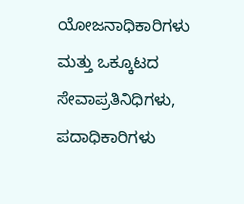ಯೋಜನಾಧಿಕಾರಿಗಳು ಮತ್ತು ಒಕ್ಕೂಟದ ಸೇವಾಪ್ರತಿನಿಧಿಗಳು, ಪದಾಧಿಕಾರಿಗಳು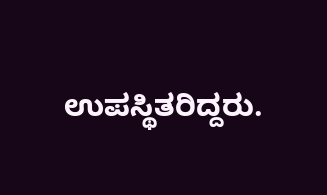ಉಪಸ್ಥಿತರಿದ್ದರು.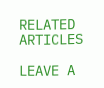RELATED ARTICLES

LEAVE A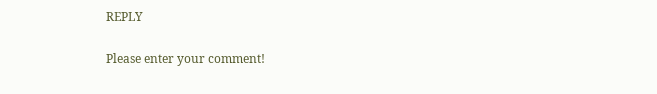REPLY

Please enter your comment!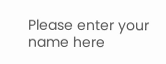Please enter your name here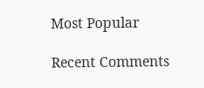Most Popular

Recent Comments